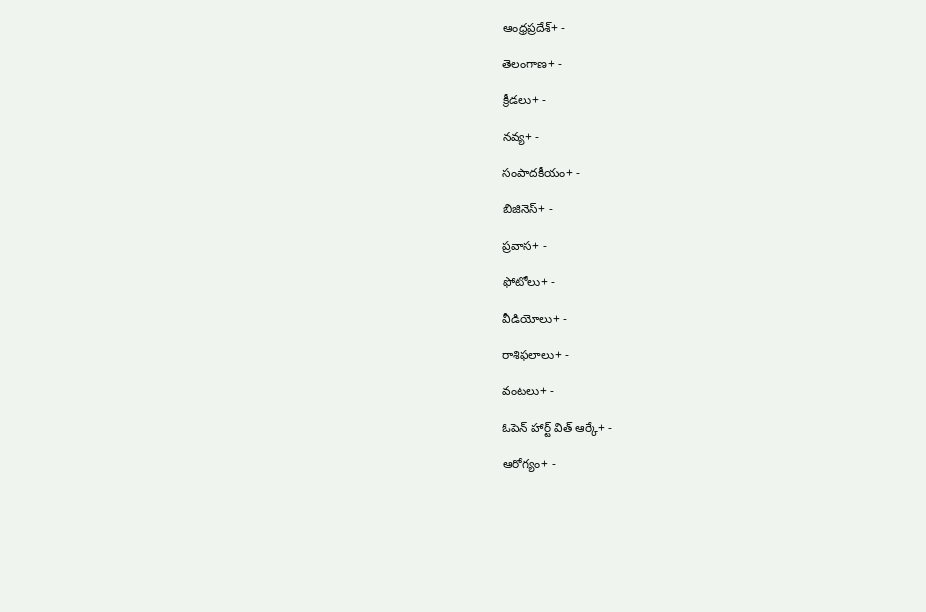ఆంధ్రప్రదేశ్+ -

తెలంగాణ+ -

క్రీడలు+ -

నవ్య+ -

సంపాదకీయం+ -

బిజినెస్+ -

ప్రవాస+ -

ఫోటోలు+ -

వీడియోలు+ -

రాశిఫలాలు+ -

వంటలు+ -

ఓపెన్ హార్ట్ విత్ ఆర్కే+ -

ఆరోగ్యం+ -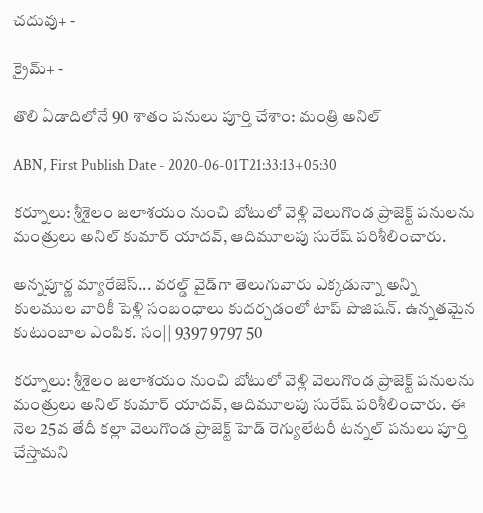చదువు+ -

క్రైమ్+ -

తొలి ఏడాదిలోనే 90 శాతం పనులు పూర్తి చేశాం: మంత్రి అనిల్

ABN, First Publish Date - 2020-06-01T21:33:13+05:30

కర్నూలు: శ్రీశైలం జలాశయం నుంచి బోటులో వెళ్లి వెలుగొండ ప్రాజెక్ట్ పనులను మంత్రులు అనిల్ కుమార్ యాదవ్, ఆదిమూలపు సురేష్ పరిశీలించారు.

అన్నపూర్ణ మ్యారేజెస్... వరల్డ్ వైడ్‌గా తెలుగువారు ఎక్కడున్నా అన్ని కులముల వారికీ పెళ్లి సంబంధాలు కుదర్చడంలో టాప్ పొజిషన్. ఉన్నతమైన కుటుంబాల ఎంపిక. సం|| 9397 9797 50

కర్నూలు: శ్రీశైలం జలాశయం నుంచి బోటులో వెళ్లి వెలుగొండ ప్రాజెక్ట్ పనులను మంత్రులు అనిల్ కుమార్ యాదవ్, ఆదిమూలపు సురేష్ పరిశీలించారు. ఈ నెల 25వ తేదీ కల్లా వెలుగొండ ప్రాజెక్ట్ హెడ్ రెగ్యులేటరీ టన్నల్ పనులు పూర్తి చేస్తామని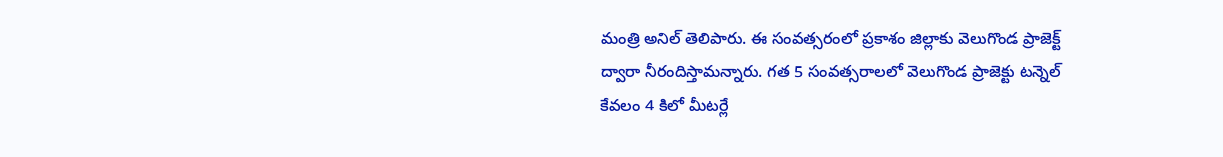మంత్రి అనిల్ తెలిపారు. ఈ సంవత్సరంలో ప్రకాశం జిల్లాకు వెలుగొండ ప్రాజెక్ట్ ద్వారా నీరందిస్తామన్నారు. గత 5 సంవత్సరాలలో వెలుగొండ ప్రాజెక్టు టన్నెల్ కేవలం 4 కిలో మీటర్లే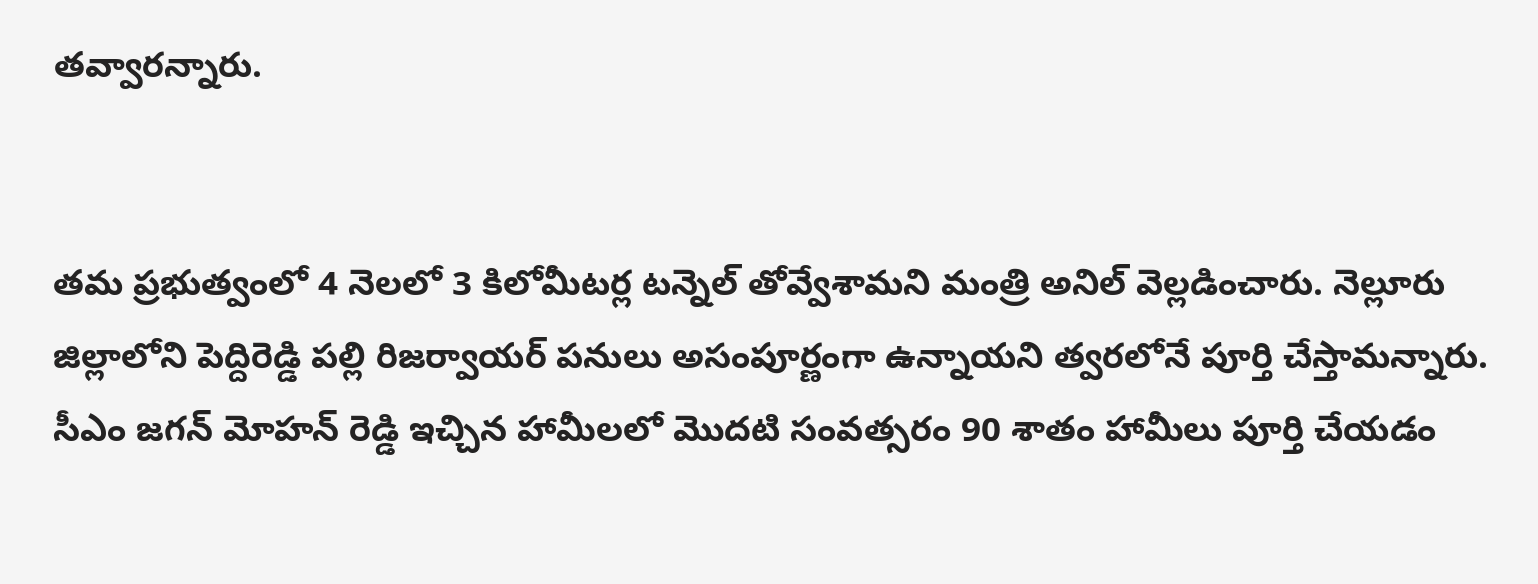తవ్వారన్నారు.


తమ ప్రభుత్వంలో 4 నెలలో 3 కిలోమీటర్ల టన్నెల్ తోవ్వేశామని మంత్రి అనిల్ వెల్లడించారు. నెల్లూరు జిల్లాలోని పెద్దిరెడ్డి పల్లి రిజర్వాయర్ పనులు అసంపూర్ణంగా ఉన్నాయని త్వరలోనే పూర్తి చేస్తామన్నారు. సీఎం జగన్ మోహన్ రెడ్డి ఇచ్చిన హామీలలో మొదటి సంవత్సరం 90 శాతం హామీలు పూర్తి చేయడం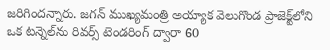జరిగిందన్నారు. జగన్ ముఖ్యమంత్రి అయ్యాక వెలుగొండ ప్రాజెక్ట్‌లోని ఒక టన్నెల్‌ను రివర్స్ టెండరింగ్ ద్వారా 60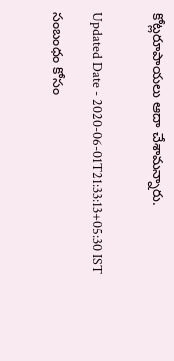కోట్లరూపాయలు ఆదా చేశామన్నారు.


Updated Date - 2020-06-01T21:33:13+05:30 IST

సంబంధం కోసం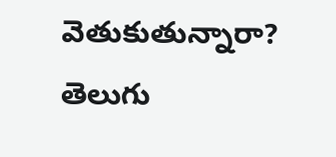వెతుకుతున్నారా? తెలుగు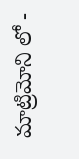మాట్రిమోని లో -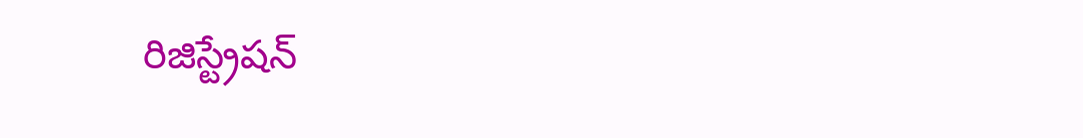రిజిస్ట్రేషన్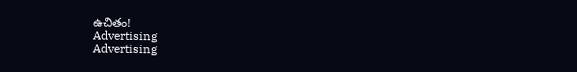ఉచితం!
Advertising
Advertising